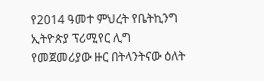የ2014 ዓመተ ምህረት የቤትኪንግ ኢትዮጵያ ፕሪሚየር ሊግ የመጀመሪያው ዙር በትላንትናው ዕለት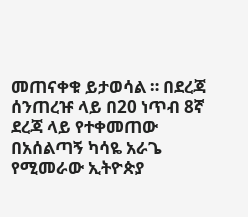መጠናቀቁ ይታወሳል ። በደረጃ ሰንጠረዡ ላይ በ20 ነጥብ 8ኛ ደረጃ ላይ የተቀመጠው በአሰልጣኝ ካሳዬ አራጌ የሚመራው ኢትዮጵያ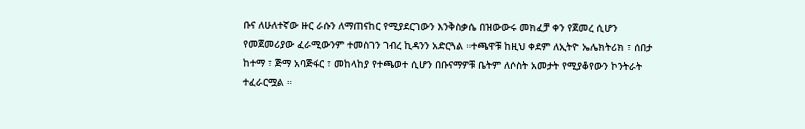ቡና ለሁለተኛው ዙር ራሱን ለማጠናከር የሚያደርገውን እንቅስቃሴ በዝውውሩ መክፈቻ ቀን የጀመረ ሲሆን የመጀመሪያው ፈራሚውንም ተመስገን ገብረ ኪዳንን አድርጓል ።ተጫዋቹ ከዚህ ቀደም ለኢትዮ ኤሌክትሪክ ፣ ሰበታ ከተማ ፣ ጅማ አባጅፋር ፣ መከላከያ የተጫወተ ሲሆን በቡናማዎቹ ቤትም ለሶስት አመታት የሚያቆየውን ኮንትራት ተፈራርሟል ።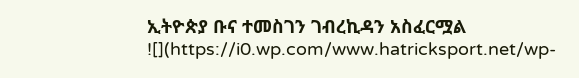ኢትዮጵያ ቡና ተመስገን ገብረኪዳን አስፈርሟል
![](https://i0.wp.com/www.hatricksport.net/wp-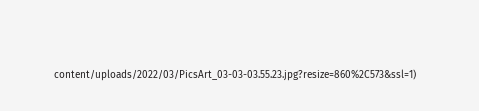content/uploads/2022/03/PicsArt_03-03-03.55.23.jpg?resize=860%2C573&ssl=1)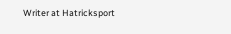Writer at Hatricksport